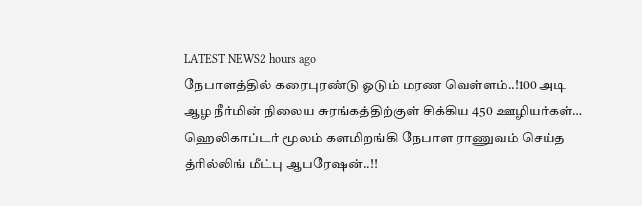LATEST NEWS2 hours ago
நேபாளத்தில் கரைபுரண்டு ஓடும் மரண வெள்ளம்..!100 அடி ஆழ நீர்மின் நிலைய சுரங்கத்திற்குள் சிக்கிய 450 ஊழியர்கள்… ஹெலிகாப்டர் மூலம் களமிறங்கி நேபாள ராணுவம் செய்த த்ரில்லிங் மீட்பு ஆபரேஷன்..!!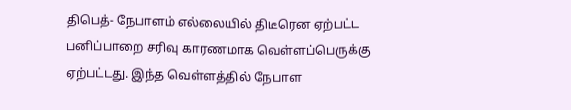திபெத்- நேபாளம் எல்லையில் திடீரென ஏற்பட்ட பனிப்பாறை சரிவு காரணமாக வெள்ளப்பெருக்கு ஏற்பட்டது. இந்த வெள்ளத்தில் நேபாள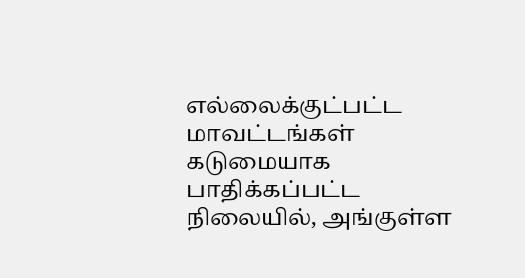எல்லைக்குட்பட்ட மாவட்டங்கள் கடுமையாக பாதிக்கப்பட்ட நிலையில், அங்குள்ள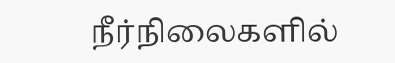நீர்நிலைகளில்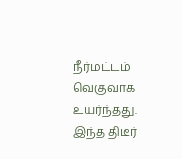நீர்மட்டம் வெகுவாக உயர்ந்தது. இந்த திடீர்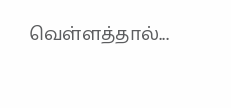வெள்ளத்தால்...